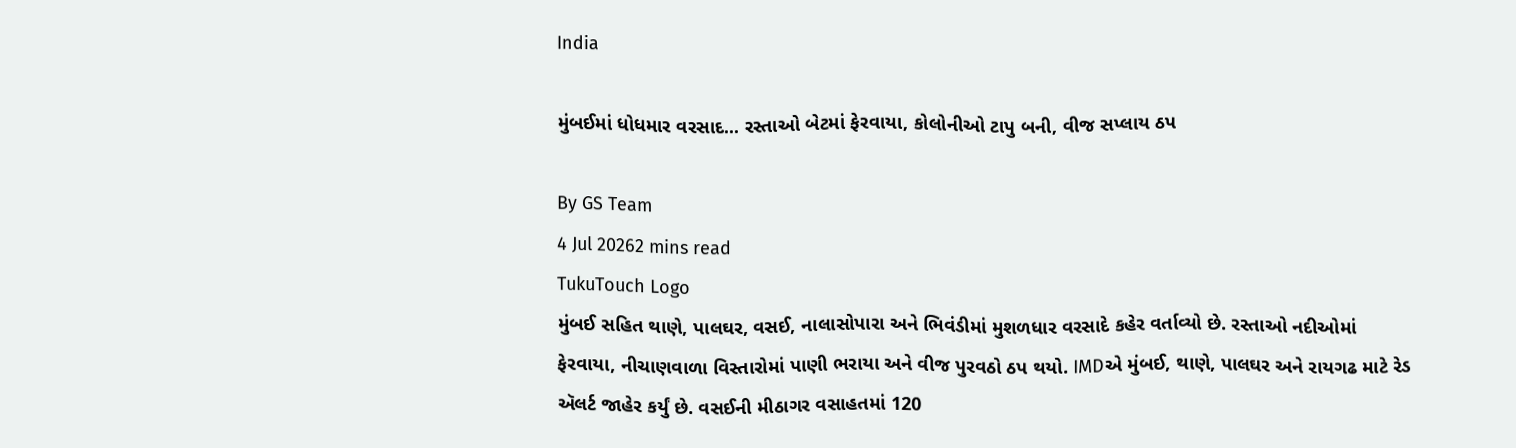India

મુંબઈમાં ધોધમાર વરસાદ... રસ્તાઓ બેટમાં ફેરવાયા, કોલોનીઓ ટાપુ બની, વીજ સપ્લાય ઠપ

By GS Team
4 Jul 20262 mins read
TukuTouch Logo
મુંબઈ સહિત થાણે, પાલઘર, વસઈ, નાલાસોપારા અને ભિવંડીમાં મુશળધાર વરસાદે કહેર વર્તાવ્યો છે. રસ્તાઓ નદીઓમાં ફેરવાયા, નીચાણવાળા વિસ્તારોમાં પાણી ભરાયા અને વીજ પુરવઠો ઠપ થયો. IMDએ મુંબઈ, થાણે, પાલઘર અને રાયગઢ માટે રેડ ઍલર્ટ જાહેર કર્યું છે. વસઈની મીઠાગર વસાહતમાં 120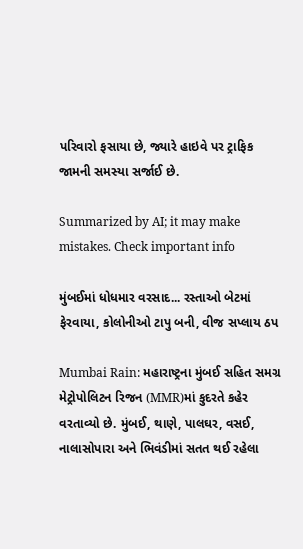પરિવારો ફસાયા છે, જ્યારે હાઇવે પર ટ્રાફિક જામની સમસ્યા સર્જાઈ છે.

Summarized by AI; it may make mistakes. Check important info

મુંબઈમાં ધોધમાર વરસાદ... રસ્તાઓ બેટમાં ફેરવાયા, કોલોનીઓ ટાપુ બની, વીજ સપ્લાય ઠપ

Mumbai Rain: મહારાષ્ટ્રના મુંબઈ સહિત સમગ્ર મેટ્રોપોલિટન રિજન (MMR)માં કુદરતે કહેર વરતાવ્યો છે. મુંબઈ, થાણે, પાલઘર, વસઈ, નાલાસોપારા અને ભિવંડીમાં સતત થઈ રહેલા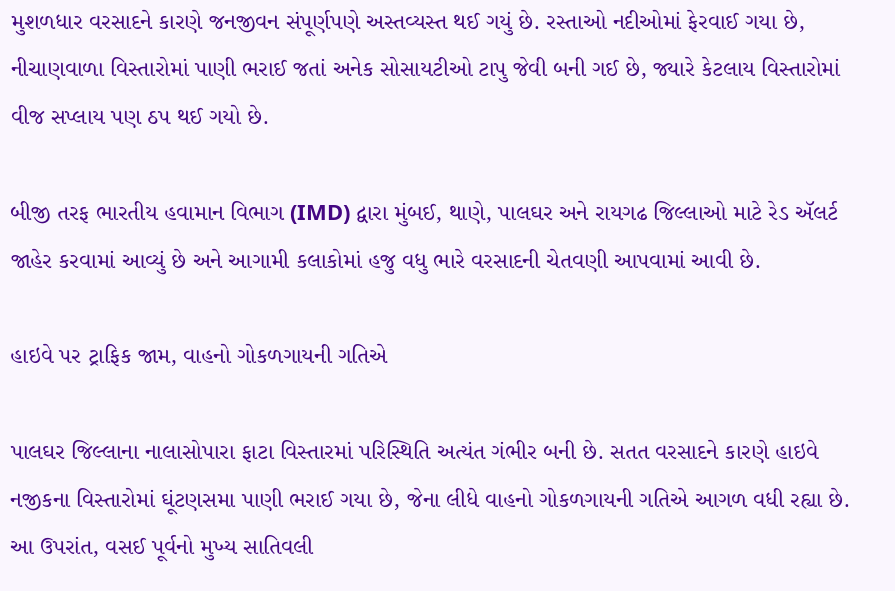મુશળધાર વરસાદને કારણે જનજીવન સંપૂર્ણપણે અસ્તવ્યસ્ત થઈ ગયું છે. રસ્તાઓ નદીઓમાં ફેરવાઈ ગયા છે, નીચાણવાળા વિસ્તારોમાં પાણી ભરાઈ જતાં અનેક સોસાયટીઓ ટાપુ જેવી બની ગઈ છે, જ્યારે કેટલાય વિસ્તારોમાં વીજ સપ્લાય પણ ઠપ થઈ ગયો છે.

બીજી તરફ ભારતીય હવામાન વિભાગ (IMD) દ્વારા મુંબઈ, થાણે, પાલઘર અને રાયગઢ જિલ્લાઓ માટે રેડ ઍલર્ટ જાહેર કરવામાં આવ્યું છે અને આગામી કલાકોમાં હજુ વધુ ભારે વરસાદની ચેતવણી આપવામાં આવી છે.

હાઇવે પર ટ્રાફિક જામ, વાહનો ગોકળગાયની ગતિએ

પાલઘર જિલ્લાના નાલાસોપારા ફાટા વિસ્તારમાં પરિસ્થિતિ અત્યંત ગંભીર બની છે. સતત વરસાદને કારણે હાઇવે નજીકના વિસ્તારોમાં ઘૂંટણસમા પાણી ભરાઈ ગયા છે, જેના લીધે વાહનો ગોકળગાયની ગતિએ આગળ વધી રહ્યા છે. આ ઉપરાંત, વસઈ પૂર્વનો મુખ્ય સાતિવલી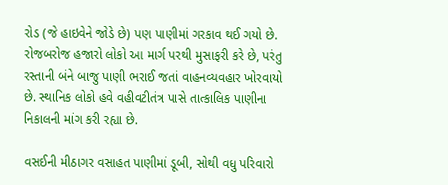રોડ (જે હાઇવેને જોડે છે) પણ પાણીમાં ગરકાવ થઈ ગયો છે. રોજબરોજ હજારો લોકો આ માર્ગ પરથી મુસાફરી કરે છે, પરંતુ રસ્તાની બંને બાજુ પાણી ભરાઈ જતાં વાહનવ્યવહાર ખોરવાયો છે. સ્થાનિક લોકો હવે વહીવટીતંત્ર પાસે તાત્કાલિક પાણીના નિકાલની માંગ કરી રહ્યા છે.

વસઈની મીઠાગર વસાહત પાણીમાં ડૂબી, સોથી વધુ પરિવારો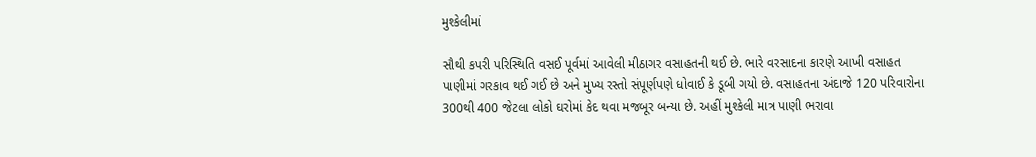મુશ્કેલીમાં

સૌથી કપરી પરિસ્થિતિ વસઈ પૂર્વમાં આવેલી મીઠાગર વસાહતની થઈ છે. ભારે વરસાદના કારણે આખી વસાહત પાણીમાં ગરકાવ થઈ ગઈ છે અને મુખ્ય રસ્તો સંપૂર્ણપણે ધોવાઈ કે ડૂબી ગયો છે. વસાહતના અંદાજે 120 પરિવારોના 300થી 400 જેટલા લોકો ઘરોમાં કેદ થવા મજબૂર બન્યા છે. અહીં મુશ્કેલી માત્ર પાણી ભરાવા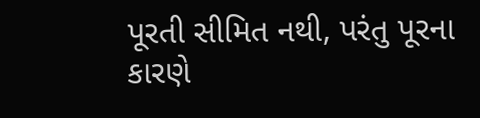પૂરતી સીમિત નથી, પરંતુ પૂરના કારણે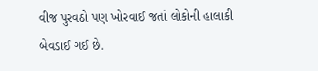વીજ પુરવઠો પણ ખોરવાઈ જતાં લોકોની હાલાકી બેવડાઈ ગઈ છે.